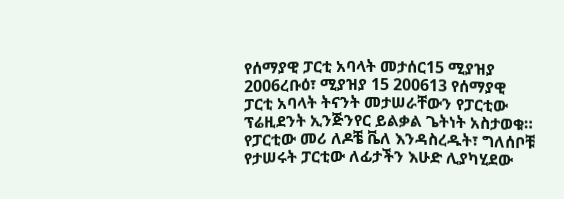የሰማያዊ ፓርቲ አባላት መታሰር15 ሚያዝያ 2006ረቡዕ፣ ሚያዝያ 15 200613 የሰማያዊ ፓርቲ አባላት ትናንት መታሠራቸውን የፓርቲው ፕሬዚደንት ኢንጅንየር ይልቃል ጌትነት አስታወቁ። የፓርቲው መሪ ለዶቼ ቬለ እንዳስረዱት፣ ግለሰቦቹ የታሠሩት ፓርቲው ለፊታችን እሁድ ሊያካሂደው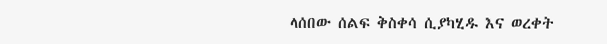ላሰበው ሰልፍ ቅስቀሳ ሲያካሂዱ እና ወረቀት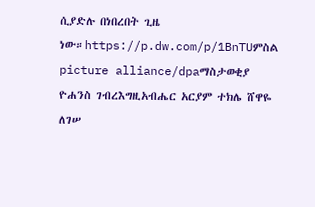ሲያድሉ በነበረበት ጊዜ ነው።https://p.dw.com/p/1BnTUምስል picture alliance/dpaማስታወቂያ ዮሐንስ ገብረእግዚአብሔር አርያም ተክሌ ሸዋዬ ለገሠ